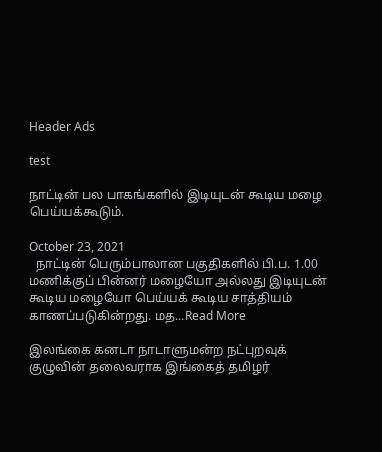Header Ads

test

நாட்டின் பல பாகங்களில் இடியுடன் கூடிய மழை பெய்யக்கூடும்.

October 23, 2021
  நாட்டின் பெரும்பாலான பகுதிகளில் பி.ப. 1.00 மணிக்குப் பின்னர் மழையோ அல்லது இடியுடன் கூடிய மழையோ பெய்யக் கூடிய சாத்தியம் காணப்படுகின்றது. மத...Read More

இலங்கை கனடா நாடாளுமன்ற நட்புறவுக் குழுவின் தலைவராக இங்கைத் தமிழர்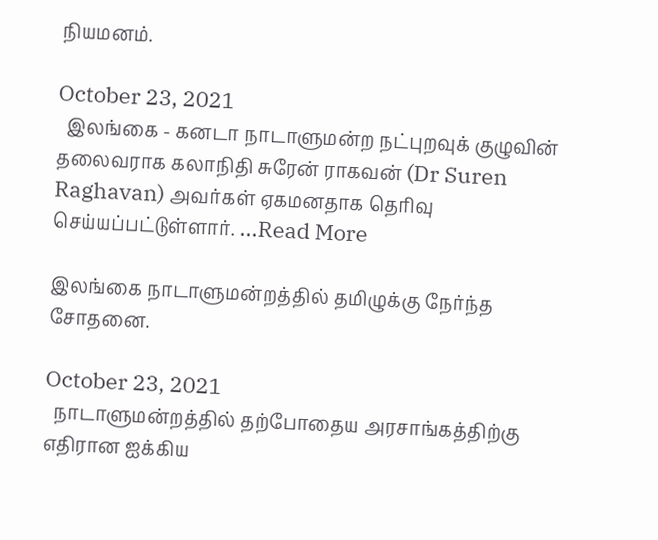நியமனம்.

October 23, 2021
  இலங்கை - கனடா நாடாளுமன்ற நட்புறவுக் குழுவின் தலைவராக கலாநிதி சுரேன் ராகவன் (Dr Suren Raghavan) அவர்கள் ஏகமனதாக தெரிவு செய்யப்பட்டுள்ளார். ...Read More

இலங்கை நாடாளுமன்றத்தில் தமிழுக்கு நேர்ந்த சோதனை.

October 23, 2021
  நாடாளுமன்றத்தில் தற்போதைய அரசாங்கத்திற்கு எதிரான ஐக்கிய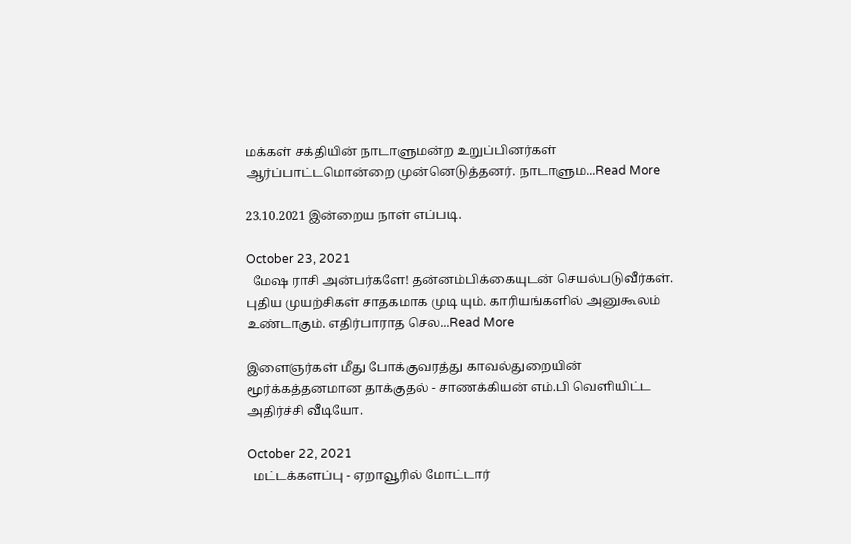மக்கள் சக்தியின் நாடாளுமன்ற உறுப்பினர்கள் ஆர்ப்பாட்டமொன்றை முன்னெடுத்தனர். நாடாளும...Read More

23.10.2021 இன்றைய நாள் எப்படி.

October 23, 2021
  மேஷ ராசி அன்பர்களே! தன்னம்பிக்கையுடன் செயல்படுவீர்கள். புதிய முயற்சிகள் சாதகமாக முடி யும். காரியங்களில் அனுகூலம் உண்டாகும். எதிர்பாராத செல...Read More

இளைஞர்கள் மீது போக்குவரத்து காவல்துறையின் மூர்க்கத்தனமான தாக்குதல் - சாணக்கியன் எம்.பி வெளியிட்ட அதிர்ச்சி வீடியோ.

October 22, 2021
  மட்டக்களப்பு - ஏறாவூரில் மோட்டார்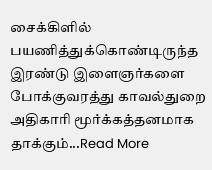சைக்கிளில் பயணித்துக்கொண்டிருந்த இரண்டு இளைஞர்களை போக்குவரத்து காவல்துறை அதிகாரி மூர்க்கத்தனமாக தாக்கும்...Read More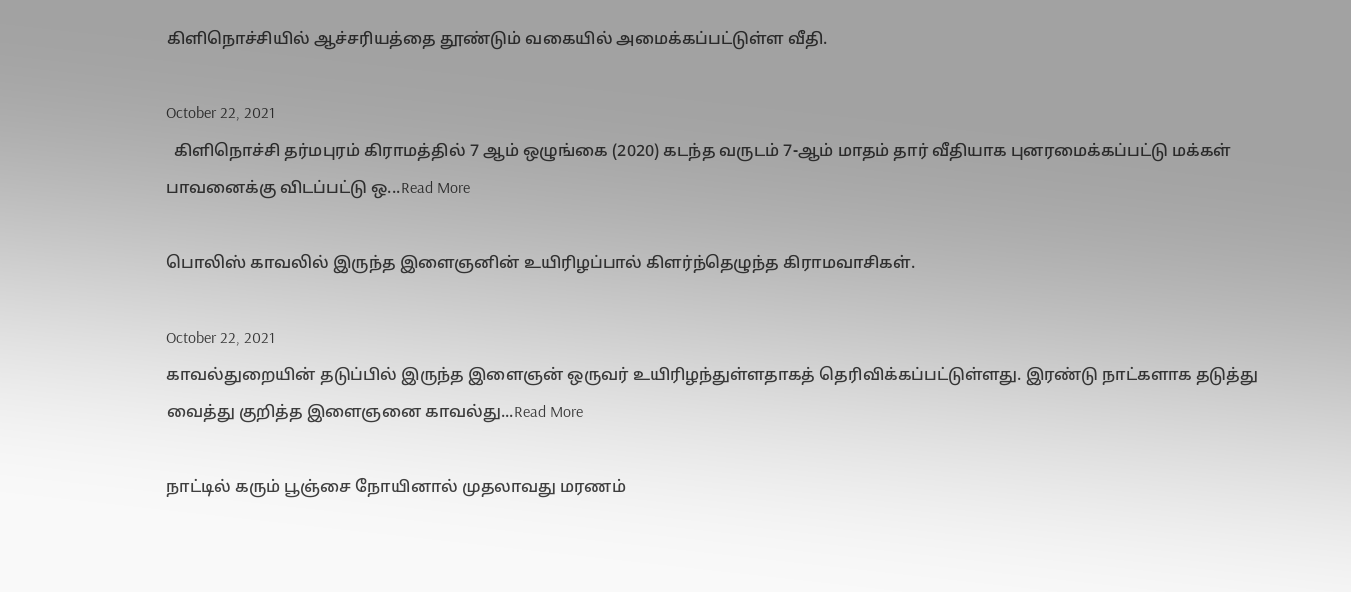கிளிநொச்சியில் ஆச்சரியத்தை தூண்டும் வகையில் அமைக்கப்பட்டுள்ள வீதி.

October 22, 2021
  கிளிநொச்சி தர்மபுரம் கிராமத்தில் 7 ஆம் ஒழுங்கை (2020) கடந்த வருடம் 7-ஆம் மாதம் தார் வீதியாக புனரமைக்கப்பட்டு மக்கள் பாவனைக்கு விடப்பட்டு ஒ...Read More

பொலிஸ் காவலில் இருந்த இளைஞனின் உயிரிழப்பால் கிளர்ந்தெழுந்த கிராமவாசிகள்.

October 22, 2021
காவல்துறையின் தடுப்பில் இருந்த இளைஞன் ஒருவர் உயிரிழந்துள்ளதாகத் தெரிவிக்கப்பட்டுள்ளது. இரண்டு நாட்களாக தடுத்து வைத்து குறித்த இளைஞனை காவல்து...Read More

நாட்டில் கரும் பூஞ்சை நோயினால் முதலாவது மரணம்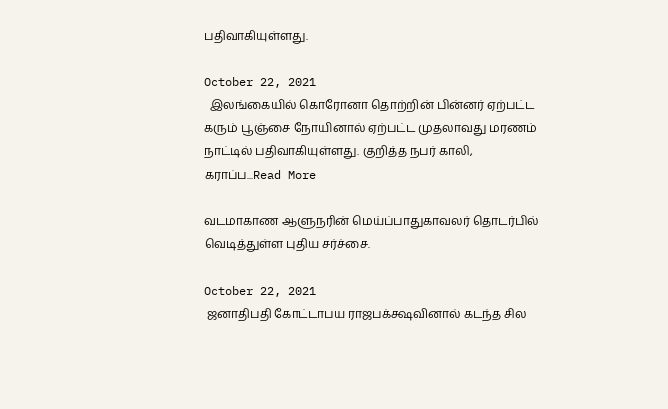பதிவாகியுள்ளது.

October 22, 2021
  இலங்கையில் கொரோனா தொற்றின் பின்னர் ஏற்பட்ட கரும் பூஞ்சை நோயினால் ஏற்பட்ட முதலாவது மரணம் நாட்டில் பதிவாகியுள்ளது. குறித்த நபர் காலி, கராப்ப...Read More

வடமாகாண ஆளுநரின் மெய்ப்பாதுகாவலர் தொடர்பில் வெடித்துள்ள புதிய சர்ச்சை.

October 22, 2021
 ஜனாதிபதி கோட்டாபய ராஜபக்க்ஷவினால் கடந்த சில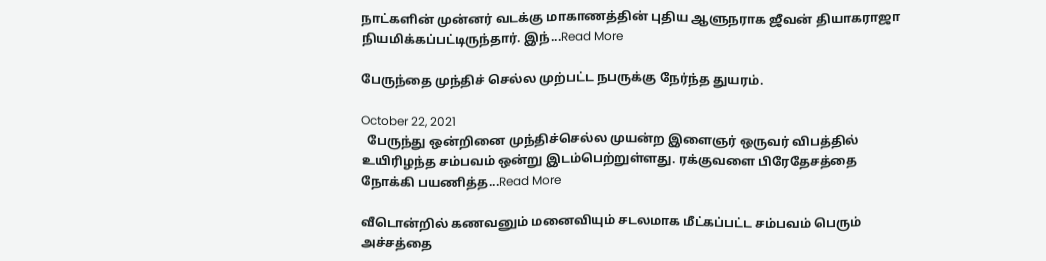நாட்களின் முன்னர் வடக்கு மாகாணத்தின் புதிய ஆளுநராக ஜீவன் தியாகராஜா நியமிக்கப்பட்டிருந்தார். இந்...Read More

பேருந்தை முந்திச் செல்ல முற்பட்ட நபருக்கு நேர்ந்த துயரம்.

October 22, 2021
  பேருந்து ஒன்றினை முந்திச்செல்ல முயன்ற இளைஞர் ஒருவர் விபத்தில் உயிரிழந்த சம்பவம் ஒன்று இடம்பெற்றுள்ளது. ரக்குவளை பிரேதேசத்தை நோக்கி பயணித்த...Read More

வீடொன்றில் கணவனும் மனைவியும் சடலமாக மீட்கப்பட்ட சம்பவம் பெரும் அச்சத்தை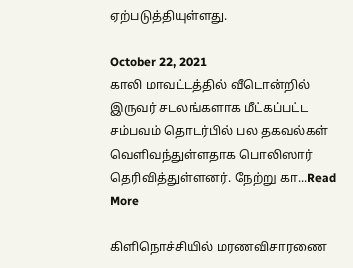ஏற்படுத்தியுள்ளது.

October 22, 2021
காலி மாவட்டத்தில் வீடொன்றில் இருவர் சடலங்களாக மீட்கப்பட்ட சம்பவம் தொடர்பில் பல தகவல்கள் வெளிவந்துள்ளதாக பொலிஸார் தெரிவித்துள்ளனர். நேற்று கா...Read More

கிளிநொச்சியில் மரணவிசாரணை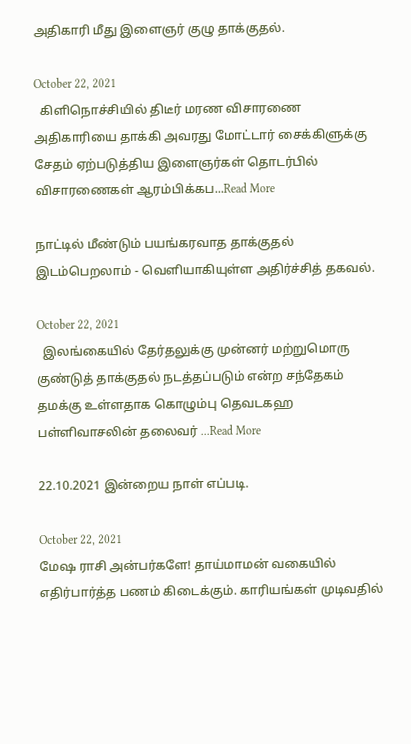அதிகாரி மீது இளைஞர் குழு தாக்குதல்.

October 22, 2021
  கிளிநொச்சியில் திடீர் மரண விசாரணை அதிகாரியை தாக்கி அவரது மோட்டார் சைக்கிளுக்கு சேதம் ஏற்படுத்திய இளைஞர்கள் தொடர்பில் விசாரணைகள் ஆரம்பிக்கப...Read More

நாட்டில் மீண்டும் பயங்கரவாத தாக்குதல் இடம்பெறலாம் - வெளியாகியுள்ள அதிர்ச்சித் தகவல்.

October 22, 2021
  இலங்கையில் தேர்தலுக்கு முன்னர் மற்றுமொரு குண்டுத் தாக்குதல் நடத்தப்படும் என்ற சந்தேகம் தமக்கு உள்ளதாக கொழும்பு தெவடகஹ பள்ளிவாசலின் தலைவர் ...Read More

22.10.2021 இன்றைய நாள் எப்படி.

October 22, 2021
மேஷ ராசி அன்பர்களே! தாய்மாமன் வகையில் எதிர்பார்த்த பணம் கிடைக்கும். காரியங்கள் முடிவதில்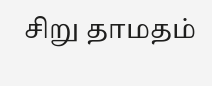சிறு தாமதம்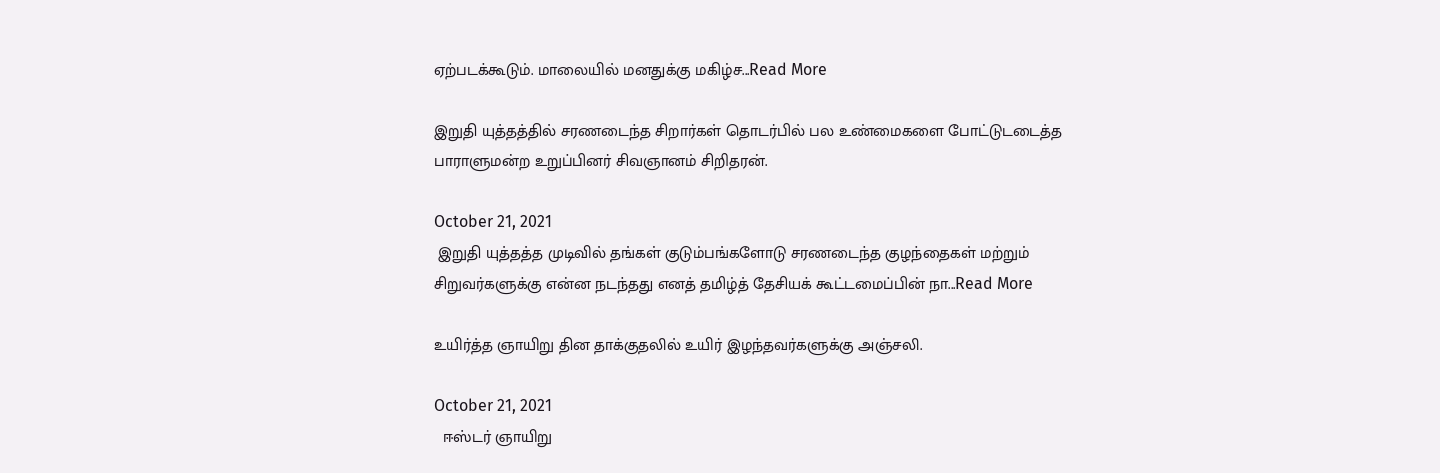ஏற்படக்கூடும். மாலையில் மனதுக்கு மகிழ்ச...Read More

இறுதி யுத்தத்தில் சரணடைந்த சிறார்கள் தொடர்பில் பல உண்மைகளை போட்டுடடைத்த பாராளுமன்ற உறுப்பினர் சிவஞானம் சிறிதரன்.

October 21, 2021
 இறுதி யுத்தத்த முடிவில் தங்கள் குடும்பங்களோடு சரணடைந்த குழந்தைகள் மற்றும் சிறுவர்களுக்கு என்ன நடந்தது எனத் தமிழ்த் தேசியக் கூட்டமைப்பின் நா...Read More

உயிர்த்த ஞாயிறு தின தாக்குதலில் உயிர் இழந்தவர்களுக்கு அஞ்சலி.

October 21, 2021
  ஈஸ்டர் ஞாயிறு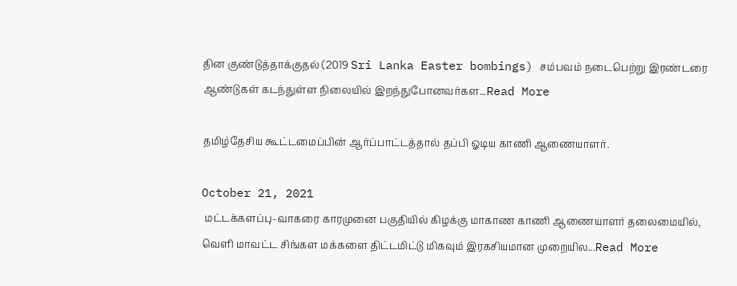தின குண்டுத்தாக்குதல் (2019 Sri Lanka Easter bombings) சம்பவம் நடைபெற்று இரண்டரை ஆண்டுகள் கடந்துள்ள நிலையில் இறந்துபோனவர்கள...Read More

தமிழ்தேசிய கூட்டமைப்பின் ஆர்ப்பாட்டத்தால் தப்பி ஓடிய காணி ஆணையாளர்.

October 21, 2021
 மட்டக்களப்பு-வாகரை காரமுனை பகுதியில் கிழக்கு மாகாண காணி ஆணையாளர் தலைமையில், வெளி மாவட்ட சிங்கள மக்களை திட்டமிட்டு மிகவும் இரகசியமான முறையில...Read More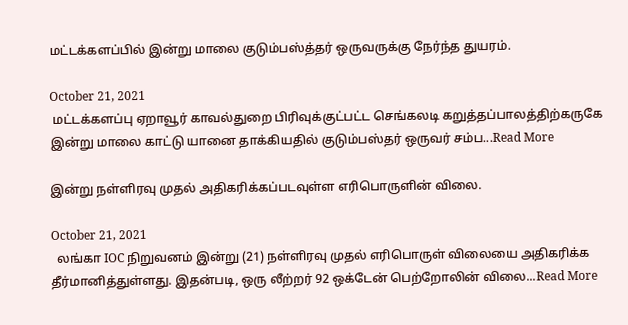மட்டக்களப்பில் இன்று மாலை குடும்பஸ்த்தர் ஒருவருக்கு நேர்ந்த துயரம்.

October 21, 2021
 மட்டக்களப்பு ஏறாவூர் காவல்துறை பிரிவுக்குட்பட்ட செங்கலடி கறுத்தப்பாலத்திற்கருகே இன்று மாலை காட்டு யானை தாக்கியதில் குடும்பஸ்தர் ஒருவர் சம்ப...Read More

இன்று நள்ளிரவு முதல் அதிகரிக்கப்படவுள்ள எரிபொருளின் விலை.

October 21, 2021
  லங்கா IOC நிறுவனம் இன்று (21) நள்ளிரவு முதல் எரிபொருள் விலையை அதிகரிக்க தீர்மானித்துள்ளது. இதன்படி, ஒரு லீற்றர் 92 ஒக்டேன் பெற்றோலின் விலை...Read More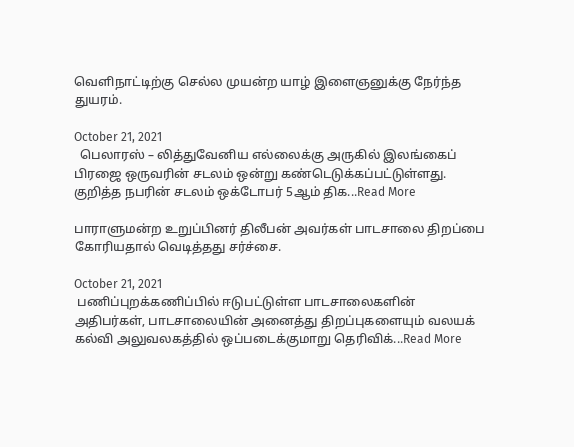வெளிநாட்டிற்கு செல்ல முயன்ற யாழ் இளைஞனுக்கு நேர்ந்த துயரம்.

October 21, 2021
  பெலாரஸ் – லித்துவேனிய எல்லைக்கு அருகில் இலங்கைப் பிரஜை ஒருவரின் சடலம் ஒன்று கண்டெடுக்கப்பட்டுள்ளது. குறித்த நபரின் சடலம் ஒக்டோபர் 5ஆம் திக...Read More

பாராளுமன்ற உறுப்பினர் திலீபன் அவர்கள் பாடசாலை திறப்பை கோரியதால் வெடித்தது சர்ச்சை.

October 21, 2021
 பணிப்புறக்கணிப்பில் ஈடுபட்டுள்ள பாடசாலைகளின் அதிபர்கள், பாடசாலையின் அனைத்து திறப்புகளையும் வலயக் கல்வி அலுவலகத்தில் ஒப்படைக்குமாறு தெரிவிக்...Read More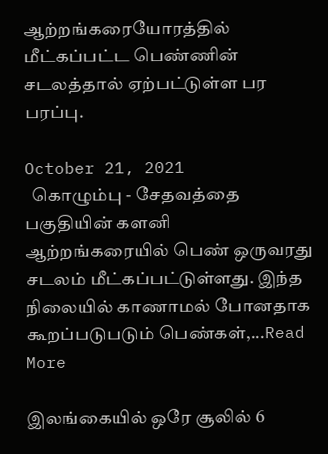ஆற்றங்கரையோரத்தில் மீட்கப்பட்ட பெண்ணின் சடலத்தால் ஏற்பட்டுள்ள பர பரப்பு.

October 21, 2021
  கொழும்பு - சேதவத்தை பகுதியின் களனி ஆற்றங்கரையில் பெண் ஒருவரது சடலம் மீட்கப்பட்டுள்ளது. இந்த நிலையில் காணாமல் போனதாக கூறப்படுபடும் பெண்கள்,...Read More

இலங்கையில் ஒரே சூலில் 6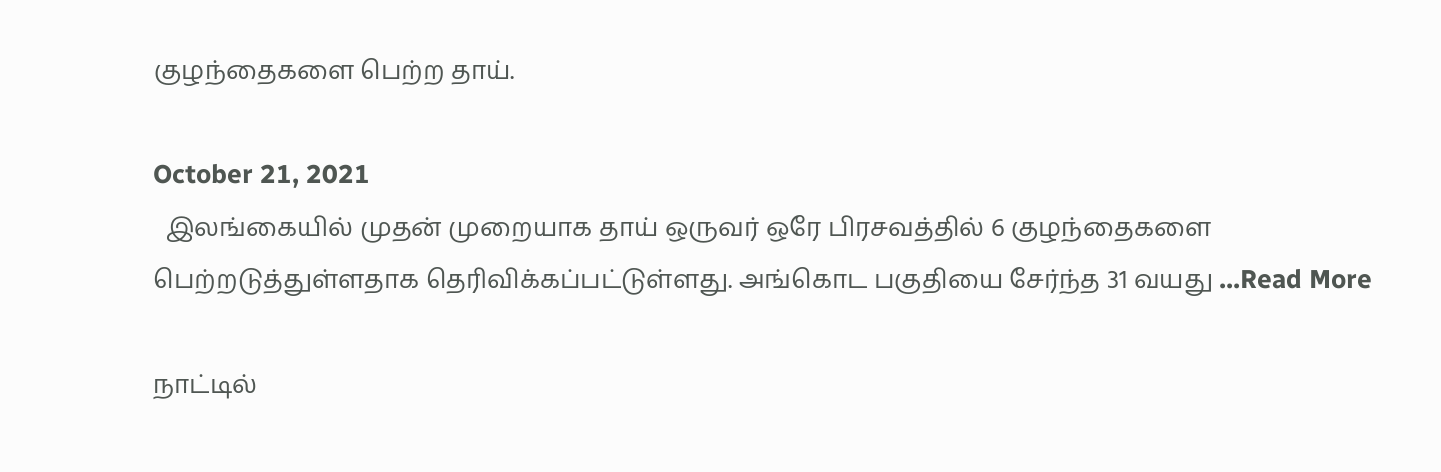குழந்தைகளை பெற்ற தாய்.

October 21, 2021
  இலங்கையில் முதன் முறையாக தாய் ஒருவர் ஒரே பிரசவத்தில் 6 குழந்தைகளை பெற்றடுத்துள்ளதாக தெரிவிக்கப்பட்டுள்ளது. அங்கொட பகுதியை சேர்ந்த 31 வயது ...Read More

நாட்டில்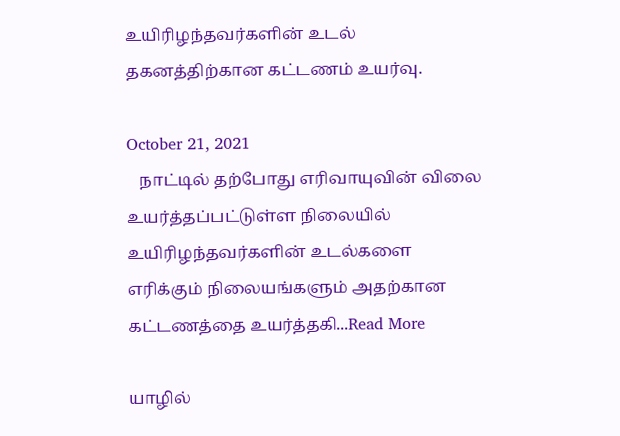உயிரிழந்தவர்களின் உடல் தகனத்திற்கான கட்டணம் உயர்வு.

October 21, 2021
   நாட்டில் தற்போது எரிவாயுவின் விலை உயர்த்தப்பட்டுள்ள நிலையில் உயிரிழந்தவர்களின் உடல்களை எரிக்கும் நிலையங்களும் அதற்கான கட்டணத்தை உயர்த்தகி...Read More

யாழில்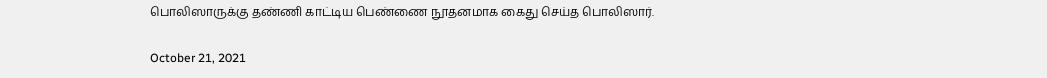பொலிஸாருக்கு தண்ணி காட்டிய பெண்ணை நூதனமாக கைது செய்த பொலிஸார்.

October 21, 2021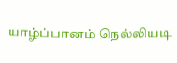யாழ்ப்பானம் நெல்லியடி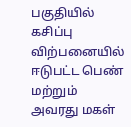பகுதியில் கசிப்பு விற்பனையில் ஈடுபட்ட பெண் மற்றும் அவரது மகள்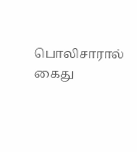பொலிசாரால் கைது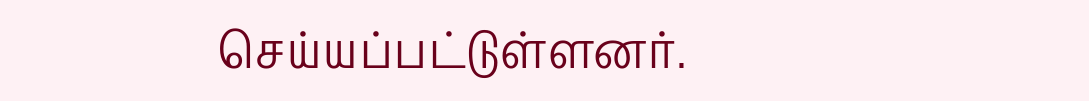செய்யப்பட்டுள்ளனர்.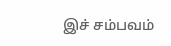இச் சம்பவம்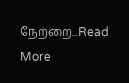நேற்றை...Read More